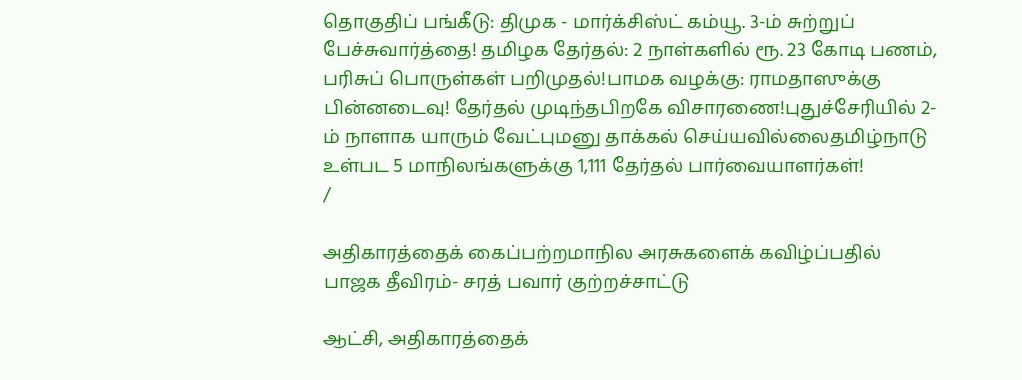தொகுதிப் பங்கீடு: திமுக - மார்க்சிஸ்ட் கம்யூ. 3-ம் சுற்றுப் பேச்சுவார்த்தை! தமிழக தேர்தல்: 2 நாள்களில் ரூ. 23 கோடி பணம், பரிசுப் பொருள்கள் பறிமுதல்!பாமக வழக்கு: ராமதாஸுக்கு பின்னடைவு! தேர்தல் முடிந்தபிறகே விசாரணை!புதுச்சேரியில் 2-ம் நாளாக யாரும் வேட்புமனு தாக்கல் செய்யவில்லைதமிழ்நாடு உள்பட 5 மாநிலங்களுக்கு 1,111 தேர்தல் பார்வையாளர்கள்!
/

அதிகாரத்தைக் கைப்பற்றமாநில அரசுகளைக் கவிழ்ப்பதில் பாஜக தீவிரம்- சரத் பவார் குற்றச்சாட்டு

ஆட்சி, அதிகாரத்தைக்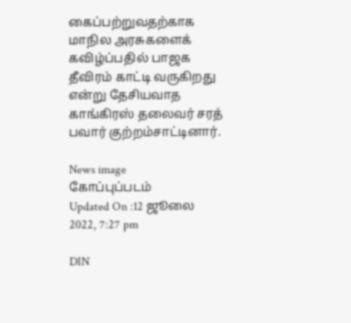கைப்பற்றுவதற்காக மாநில அரசுகளைக் கவிழ்ப்பதில் பாஜக தீவிரம் காட்டி வருகிறது என்று தேசியவாத காங்கிரஸ் தலைவர் சரத் பவார் குற்றம்சாட்டினார்.

News image
கோப்புப்படம்
Updated On :12 ஜூலை 2022, 7:27 pm

DIN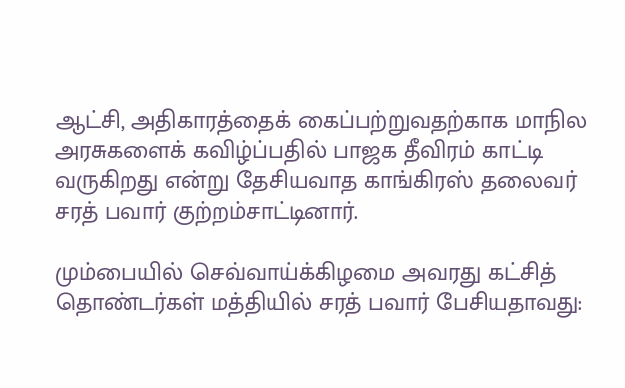ஆட்சி, அதிகாரத்தைக் கைப்பற்றுவதற்காக மாநில அரசுகளைக் கவிழ்ப்பதில் பாஜக தீவிரம் காட்டி வருகிறது என்று தேசியவாத காங்கிரஸ் தலைவர் சரத் பவார் குற்றம்சாட்டினார்.

மும்பையில் செவ்வாய்க்கிழமை அவரது கட்சித் தொண்டர்கள் மத்தியில் சரத் பவார் பேசியதாவது: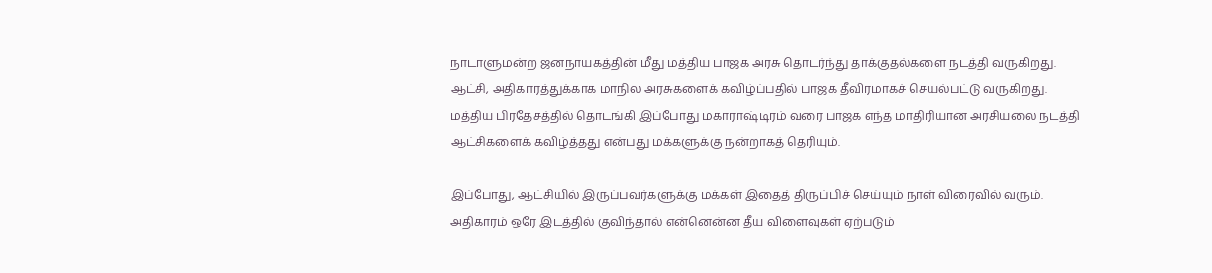நாடாளுமன்ற ஜனநாயகத்தின் மீது மத்திய பாஜக அரசு தொடர்ந்து தாக்குதல்களை நடத்தி வருகிறது. ஆட்சி, அதிகாரத்துக்காக மாநில அரசுகளைக் கவிழ்ப்பதில் பாஜக தீவிரமாகச் செயல்பட்டு வருகிறது. மத்திய பிரதேசத்தில் தொடங்கி இப்போது மகாராஷ்டிரம் வரை பாஜக எந்த மாதிரியான அரசியலை நடத்தி ஆட்சிகளைக் கவிழ்த்தது என்பது மக்களுக்கு நன்றாகத் தெரியும்.

இப்போது, ஆட்சியில் இருப்பவர்களுக்கு மக்கள் இதைத் திருப்பிச் செய்யும் நாள் விரைவில் வரும். அதிகாரம் ஒரே இடத்தில் குவிந்தால் என்னென்ன தீய விளைவுகள் ஏற்படும்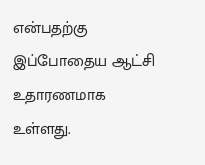என்பதற்கு இப்போதைய ஆட்சி உதாரணமாக உள்ளது.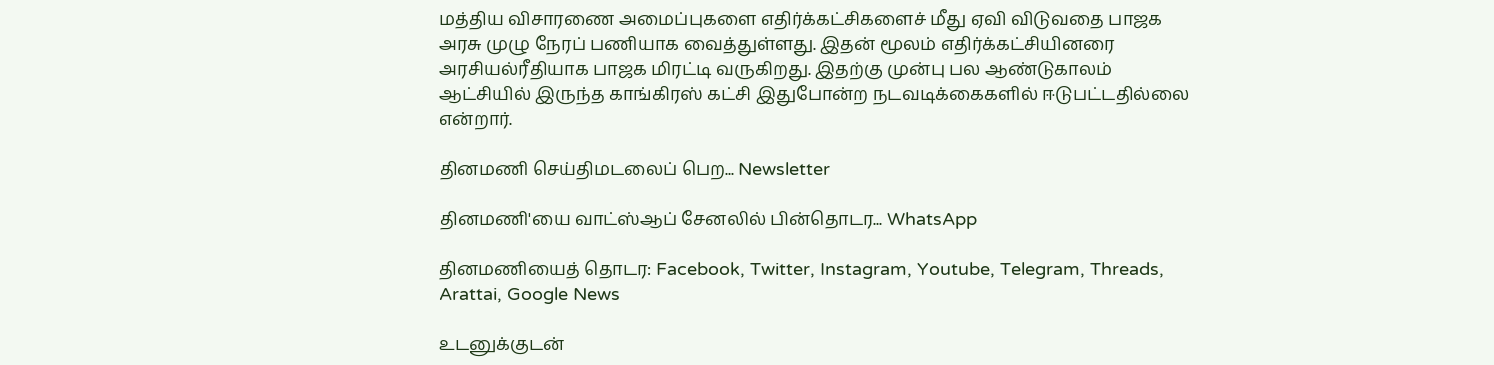மத்திய விசாரணை அமைப்புகளை எதிர்க்கட்சிகளைச் மீது ஏவி விடுவதை பாஜக அரசு முழு நேரப் பணியாக வைத்துள்ளது. இதன் மூலம் எதிர்க்கட்சியினரை அரசியல்ரீதியாக பாஜக மிரட்டி வருகிறது. இதற்கு முன்பு பல ஆண்டுகாலம் ஆட்சியில் இருந்த காங்கிரஸ் கட்சி இதுபோன்ற நடவடிக்கைகளில் ஈடுபட்டதில்லை என்றார்.

தினமணி செய்திமடலைப் பெற... Newsletter

தினமணி'யை வாட்ஸ்ஆப் சேனலில் பின்தொடர... WhatsApp

தினமணியைத் தொடர: Facebook, Twitter, Instagram, Youtube, Telegram, Threads, Arattai, Google News

உடனுக்குடன்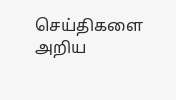செய்திகளை அறிய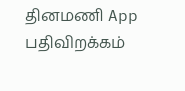தினமணி App பதிவிறக்கம்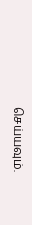செய்யவும்.